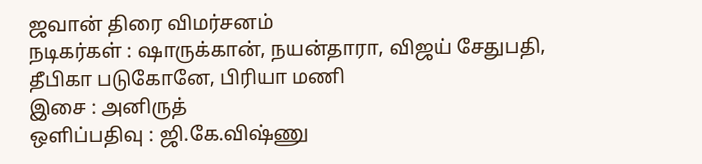ஜவான் திரை விமர்சனம்
நடிகர்கள் : ஷாருக்கான், நயன்தாரா, விஜய் சேதுபதி, தீபிகா படுகோனே, பிரியா மணி
இசை : அனிருத்
ஒளிப்பதிவு : ஜி.கே.விஷ்ணு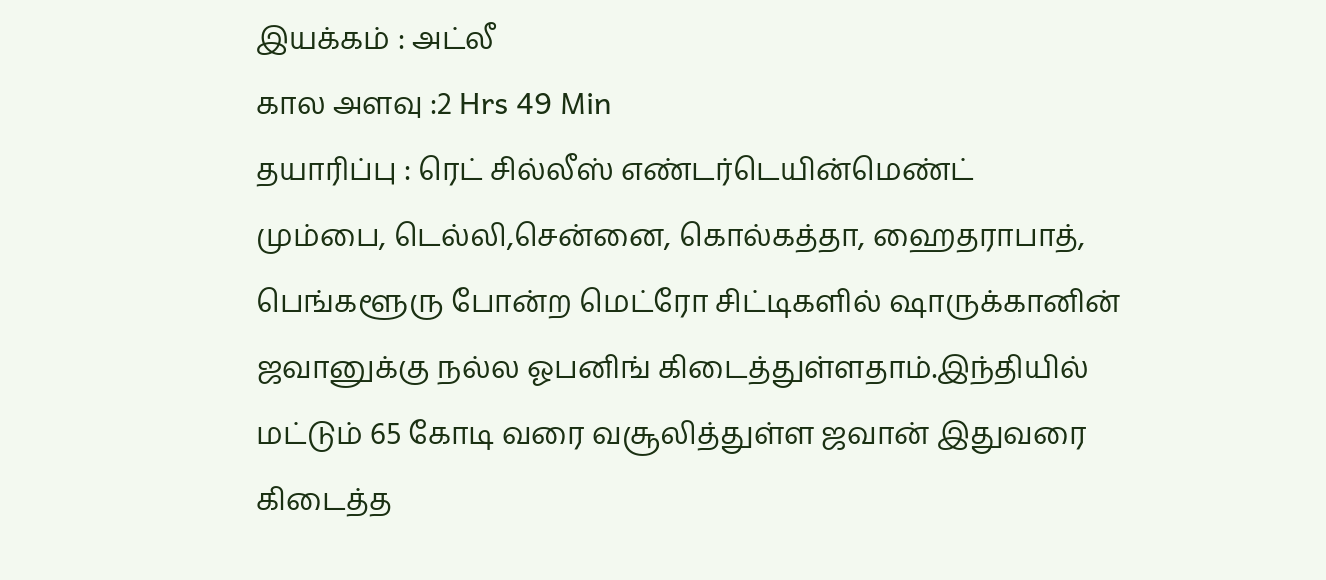இயக்கம் : அட்லீ
கால அளவு :2 Hrs 49 Min
தயாரிப்பு : ரெட் சில்லீஸ் எண்டர்டெயின்மெண்ட்
மும்பை, டெல்லி,சென்னை, கொல்கத்தா, ஹைதராபாத், பெங்களூரு போன்ற மெட்ரோ சிட்டிகளில் ஷாருக்கானின் ஜவானுக்கு நல்ல ஓபனிங் கிடைத்துள்ளதாம்.இந்தியில் மட்டும் 65 கோடி வரை வசூலித்துள்ள ஜவான் இதுவரை கிடைத்த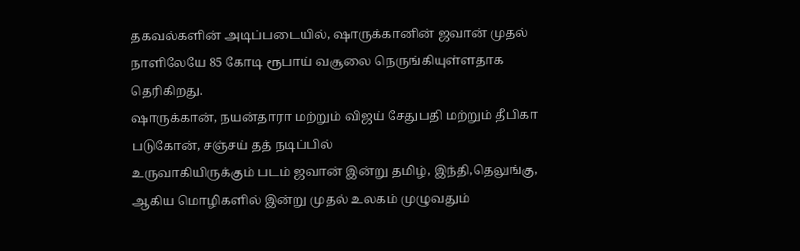தகவல்களின் அடிப்படையில், ஷாருக்கானின் ஜவான் முதல் நாளிலேயே 85 கோடி ரூபாய் வசூலை நெருங்கியுள்ளதாக தெரிகிறது.
ஷாருக்கான், நயன்தாரா மற்றும் விஜய் சேதுபதி மற்றும் தீபிகா படுகோன், சஞ்சய் தத் நடிப்பில்
உருவாகியிருக்கும் படம் ஜவான் இன்று தமிழ், இந்தி,தெலுங்கு, ஆகிய மொழிகளில் இன்று முதல் உலகம் முழுவதும்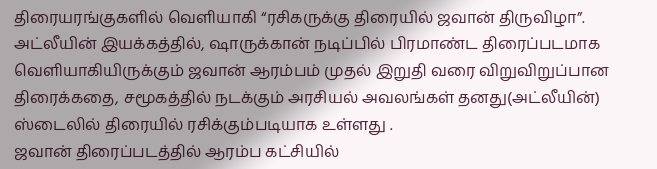திரையரங்குகளில் வெளியாகி “ரசிகருக்கு திரையில் ஜவான் திருவிழா”.
அட்லீயின் இயக்கத்தில், ஷாருக்கான் நடிப்பில் பிரமாண்ட திரைப்படமாக வெளியாகியிருக்கும் ஜவான் ஆரம்பம் முதல் இறுதி வரை விறுவிறுப்பான திரைக்கதை, சமூகத்தில் நடக்கும் அரசியல் அவலங்கள் தனது(அட்லீயின்) ஸ்டைலில் திரையில் ரசிக்கும்படியாக உள்ளது .
ஜவான் திரைப்படத்தில் ஆரம்ப கட்சியில்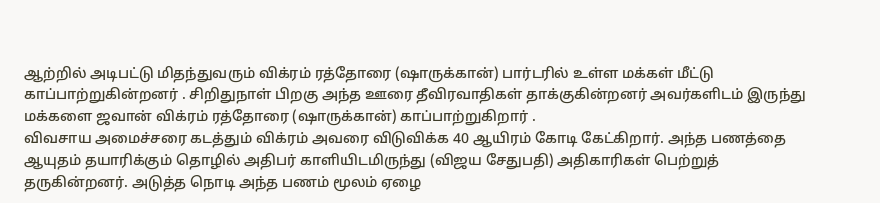ஆற்றில் அடிபட்டு மிதந்துவரும் விக்ரம் ரத்தோரை (ஷாருக்கான்) பார்டரில் உள்ள மக்கள் மீட்டு காப்பாற்றுகின்றனர் . சிறிதுநாள் பிறகு அந்த ஊரை தீவிரவாதிகள் தாக்குகின்றனர் அவர்களிடம் இருந்து மக்களை ஜவான் விக்ரம் ரத்தோரை (ஷாருக்கான்) காப்பாற்றுகிறார் .
விவசாய அமைச்சரை கடத்தும் விக்ரம் அவரை விடுவிக்க 40 ஆயிரம் கோடி கேட்கிறார். அந்த பணத்தை ஆயுதம் தயாரிக்கும் தொழில் அதிபர் காளியிடமிருந்து (விஜய சேதுபதி) அதிகாரிகள் பெற்றுத் தருகின்றனர். அடுத்த நொடி அந்த பணம் மூலம் ஏழை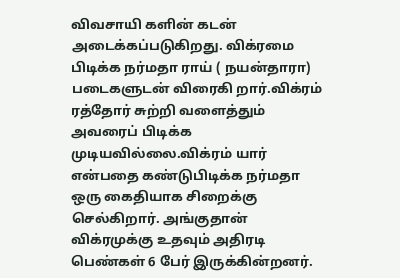விவசாயி களின் கடன் அடைக்கப்படுகிறது. விக்ரமை பிடிக்க நர்மதா ராய் ( நயன்தாரா) படைகளுடன் விரைகி றார்.விக்ரம் ரத்தோர் சுற்றி வளைத்தும் அவரைப் பிடிக்க முடியவில்லை.விக்ரம் யார் என்பதை கண்டுபிடிக்க நர்மதா ஒரு கைதியாக சிறைக்கு செல்கிறார். அங்குதான் விக்ரமுக்கு உதவும் அதிரடி பெண்கள் 6 பேர் இருக்கின்றனர்.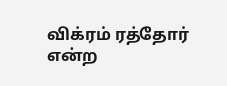விக்ரம் ரத்தோர் என்ற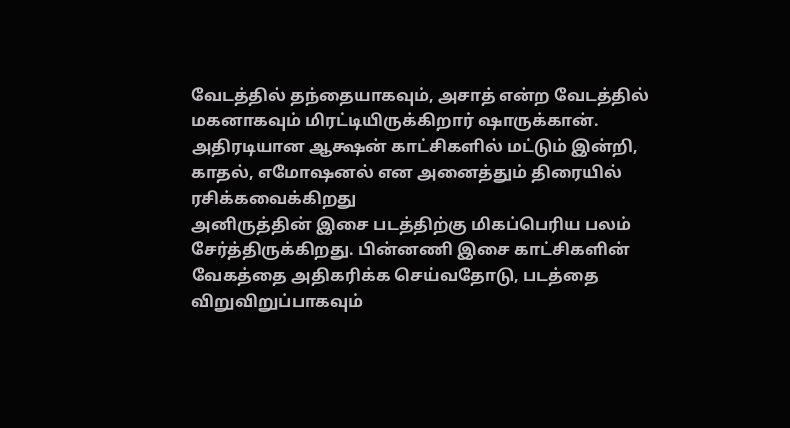வேடத்தில் தந்தையாகவும், அசாத் என்ற வேடத்தில் மகனாகவும் மிரட்டியிருக்கிறார் ஷாருக்கான். அதிரடியான ஆக்ஷன் காட்சிகளில் மட்டும் இன்றி, காதல், எமோஷனல் என அனைத்தும் திரையில் ரசிக்கவைக்கிறது
அனிருத்தின் இசை படத்திற்கு மிகப்பெரிய பலம் சேர்த்திருக்கிறது. பின்னணி இசை காட்சிகளின் வேகத்தை அதிகரிக்க செய்வதோடு, படத்தை விறுவிறுப்பாகவும்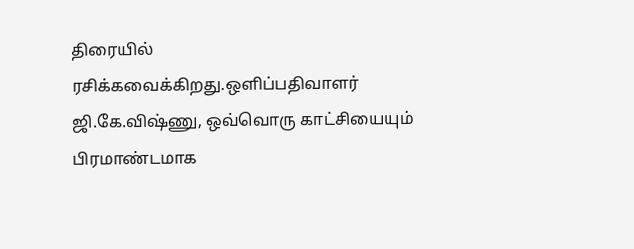திரையில் ரசிக்கவைக்கிறது.ஒளிப்பதிவாளர் ஜி.கே.விஷ்ணு, ஒவ்வொரு காட்சியையும் பிரமாண்டமாக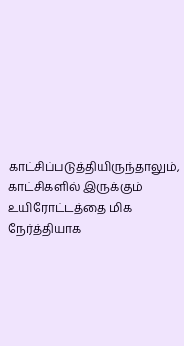காட்சிப்படுத்தியிருந்தாலும், காட்சிகளில் இருக்கும் உயிரோட்டத்தை மிக நேர்த்தியாக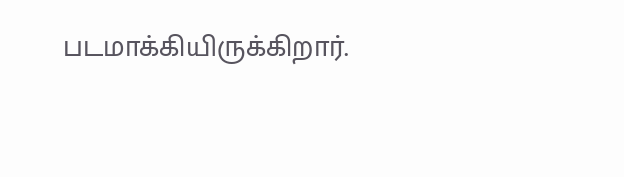படமாக்கியிருக்கிறார்.